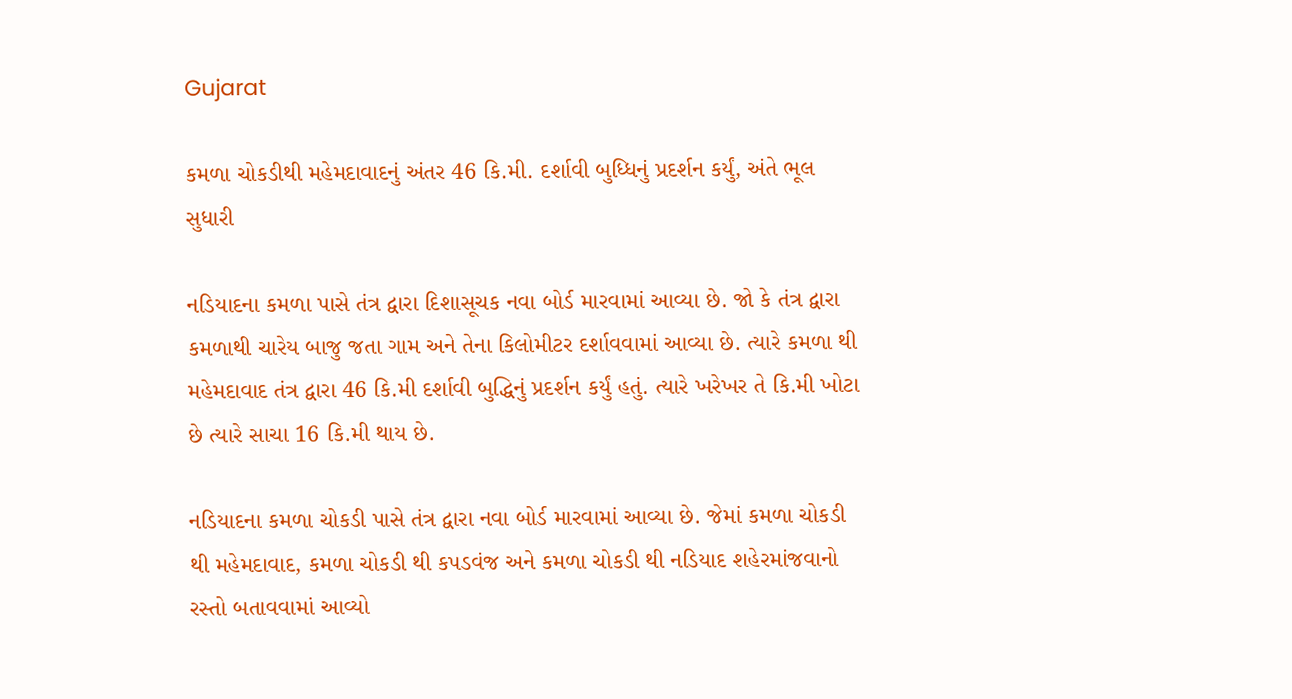Gujarat

કમળા ચોકડીથી મહેમદાવાદનું અંતર 46 કિ.મી. દર્શાવી બુધ્ધિનું પ્રદર્શન કર્યું, અંતે ભૂલ સુધારી

નડિયાદના કમળા પાસે તંત્ર દ્વારા દિશાસૂચક નવા બોર્ડ મારવામાં આવ્યા છે. જો કે તંત્ર દ્વારા કમળાથી ચારેય બાજુ જતા ગામ અને તેના કિલોમીટર દર્શાવવામાં આવ્યા છે. ત્યારે કમળા થી મહેમદાવાદ તંત્ર દ્વારા 46 કિ.મી દર્શાવી બુદ્ધિનું પ્રદર્શન કર્યું હતું. ત્યારે ખરેખર તે કિ.મી ખોટા છે ત્યારે સાચા 16 કિ.મી થાય છે.

નડિયાદના કમળા ચોકડી પાસે તંત્ર દ્વારા નવા બોર્ડ મારવામાં આવ્યા છે. જેમાં કમળા ચોકડી થી મહેમદાવાદ, કમળા ચોકડી થી કપડવંજ અને કમળા ચોકડી થી નડિયાદ શહેરમાંજવાનો રસ્તો બતાવવામાં આવ્યો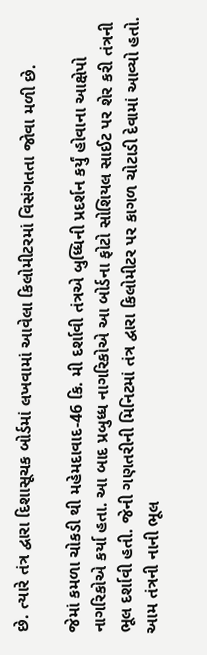છે. ત્યારે તંત્ર દ્વારા દિશાસૂચક બોર્ડમાં લખવામાં આવેલા કિલોમીટરમાં વિસંગતતા જોવા મળી છે.

જેમાં કમળા ચોકડી થી મહેમદાવાદ-46 કિ. મી દર્શાવી તંત્રએ બુધ્ધિની પ્રદર્શન કર્યું હોવાના આક્ષેપો નાગરિકોએ કર્યા હતા. આ બાદ પ્રબુધ્ધ નાગરિકોએ આ બોર્ડના ફોટો સોશિયલ સાઈટ પર શેર કરી તંત્રની ભૂલ દર્શાવી હતી. જેની ગણતરીની મિનિટમાં તંત્ર દ્વારા કિલોમીટર પર કાગળ ચોટાડી દેવામાં આવ્યો હતો. આમ તંત્રની નાની ભૂલ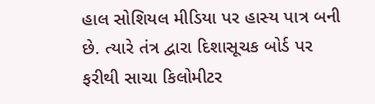હાલ સોશિયલ મીડિયા પર હાસ્ય પાત્ર બની છે. ત્યારે તંત્ર દ્વારા દિશાસૂચક બોર્ડ પર ફરીથી સાચા કિલોમીટર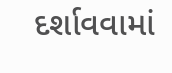દર્શાવવામાં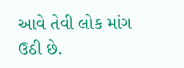આવે તેવી લોક માંગ ઉઠી છે.